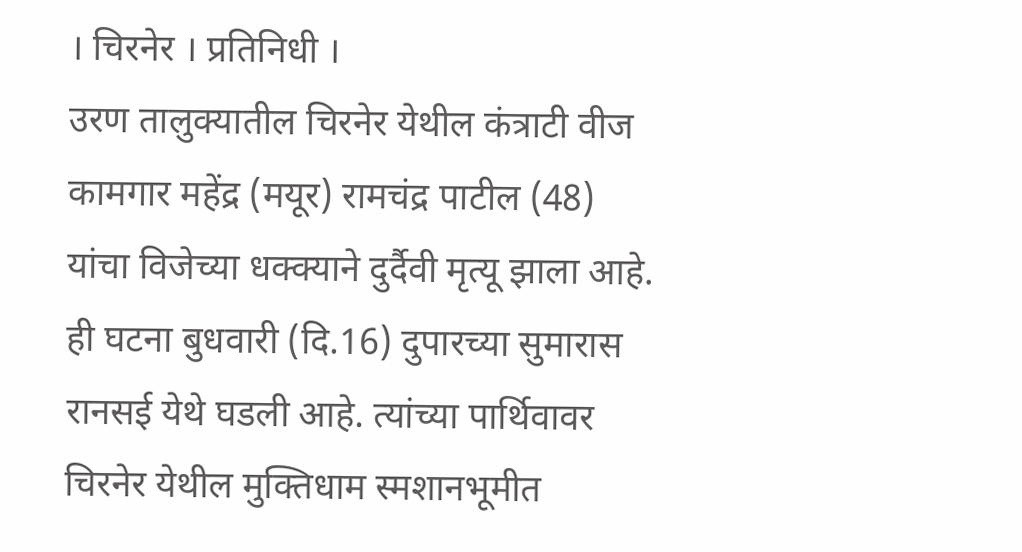। चिरनेर । प्रतिनिधी ।
उरण तालुक्यातील चिरनेर येथील कंत्राटी वीज कामगार महेंद्र (मयूर) रामचंद्र पाटील (48) यांचा विजेच्या धक्क्याने दुर्दैवी मृत्यू झाला आहे. ही घटना बुधवारी (दि.16) दुपारच्या सुमारास रानसई येथे घडली आहे. त्यांच्या पार्थिवावर चिरनेर येथील मुक्तिधाम स्मशानभूमीत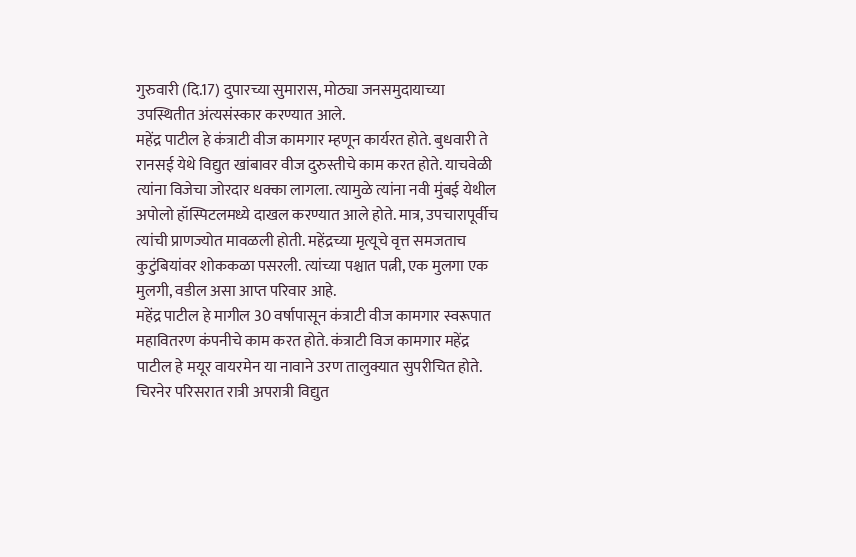गुरुवारी (दि.17) दुपारच्या सुमारास, मोठ्या जनसमुदायाच्या उपस्थितीत अंत्यसंस्कार करण्यात आले.
महेंद्र पाटील हे कंत्राटी वीज कामगार म्हणून कार्यरत होते. बुधवारी ते रानसई येथे विद्युत खांबावर वीज दुरुस्तीचे काम करत होते. याचवेळी त्यांना विजेचा जोरदार धक्का लागला. त्यामुळे त्यांना नवी मुंबई येथील अपोलो हॉस्पिटलमध्ये दाखल करण्यात आले होते. मात्र, उपचारापूर्वीच त्यांची प्राणज्योत मावळली होती. महेंद्रच्या मृत्यूचे वृत्त समजताच कुटुंबियांवर शोककळा पसरली. त्यांच्या पश्चात पत्नी, एक मुलगा एक मुलगी, वडील असा आप्त परिवार आहे.
महेंद्र पाटील हे मागील 30 वर्षापासून कंत्राटी वीज कामगार स्वरूपात महावितरण कंपनीचे काम करत होते. कंत्राटी विज कामगार महेंद्र पाटील हे मयूर वायरमेन या नावाने उरण तालुक्यात सुपरीचित होते. चिरनेर परिसरात रात्री अपरात्री विद्युत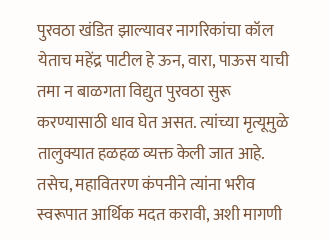पुरवठा खंडित झाल्यावर नागरिकांचा कॉल येताच महेंद्र पाटील हे ऊन, वारा, पाऊस याची तमा न बाळगता विद्युत पुरवठा सुरू करण्यासाठी धाव घेत असत. त्यांच्या मृत्यूमुळे तालुक्यात हळहळ व्यक्त केली जात आहे. तसेच, महावितरण कंपनीने त्यांना भरीव स्वरूपात आर्थिक मदत करावी, अशी मागणी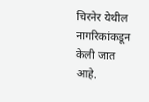चिरनेर येथील नागरिकांकडून केली जात आहे.